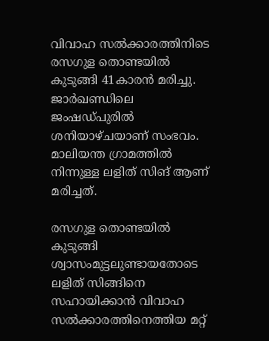വിവാഹ സല്‍ക്കാരത്തിനിടെ രസഗുള തൊണ്ടയില്‍ കുടുങ്ങി 41കാരന്‍ മരിച്ചു. ജാര്‍ഖണ്ഡിലെ ജംഷഡ്പുരില്‍ ശനിയാഴ്ചയാണ് സംഭവം. മാലിയന്ത ഗ്രാമത്തിൽ നിന്നുള്ള ലളിത് സിങ് ആണ് മരിച്ചത്.

രസഗുള തൊണ്ടയില്‍ കുടുങ്ങി ശ്വാസംമുട്ടലുണ്ടായതോടെ ലളിത് സിങ്ങിനെ സഹായിക്കാന്‍ വിവാഹ സല്‍ക്കാരത്തിനെത്തിയ മറ്റ്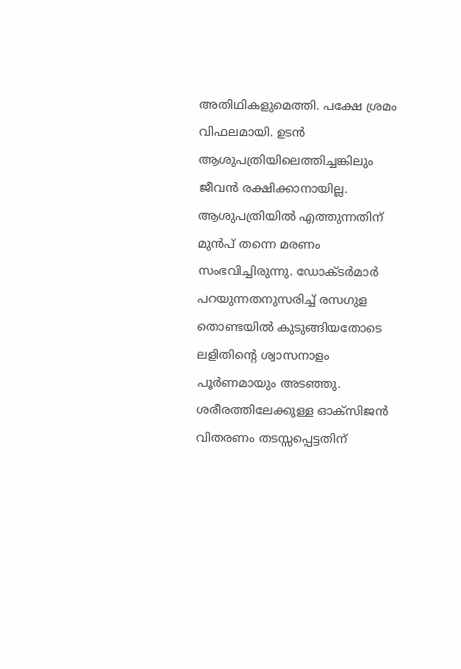അതിഥികളുമെത്തി. പക്ഷേ ശ്രമം വിഫലമായി. ഉടന്‍ ആശുപത്രിയിലെത്തിച്ചങ്കിലും ജീവന്‍ രക്ഷിക്കാനായില്ല. ആശുപത്രിയിൽ എത്തുന്നതിന് മുൻപ് തന്നെ മരണം സംഭവിച്ചിരുന്നു. ഡോക്ടര്‍മാര്‍ പറയുന്നതനുസരിച്ച് രസഗുള തൊണ്ടയില്‍ കുടുങ്ങിയതോടെ ലളിതിന്‍റെ ശ്വാസനാളം പൂര്‍ണമായും അടഞ്ഞു. ശരീരത്തിലേക്കുള്ള ഓക്സിജൻ വിതരണം തടസ്സപ്പെട്ടതിന്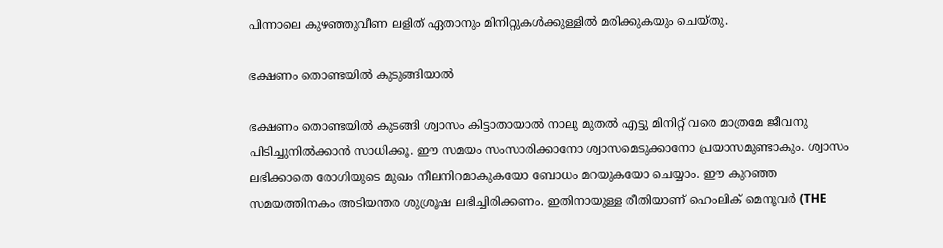പിന്നാലെ കുഴഞ്ഞുവീണ ലളിത് ഏതാനും മിനിറ്റുകള്‍ക്കുള്ളില്‍ മരിക്കുകയും ചെയ്തു.

ഭക്ഷണം തൊണ്ടയില്‍ കുടുങ്ങിയാൽ

ഭക്ഷണം തൊണ്ടയില്‍ കുടങ്ങി ശ്വാസം കിട്ടാതായാൽ നാലു മുതൽ എട്ടു മിനിറ്റ് വരെ മാത്രമേ ജീവനു പിടിച്ചുനിൽക്കാൻ സാധിക്കൂ. ഈ സമയം സംസാരിക്കാനോ ശ്വാസമെടുക്കാനോ പ്രയാസമുണ്ടാകും. ശ്വാസം ലഭിക്കാതെ രോഗിയുടെ മുഖം നീലനിറമാകുകയോ ബോധം മറയുകയോ ചെയ്യാം. ഈ കുറഞ്ഞ സമയത്തിനകം അടിയന്തര ശുശ്രൂഷ ലഭിച്ചിരിക്കണം. ഇതിനായുള്ള രീതിയാണ് ഹെംലിക് മെനൂവർ (THE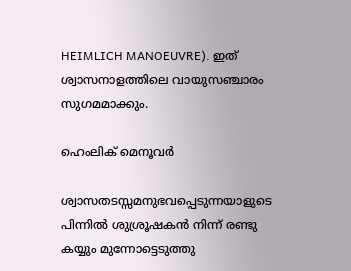HEIMLICH MANOEUVRE). ഇത് ശ്വാസനാളത്തിലെ വായുസഞ്ചാരം സുഗമമാക്കും.

ഹെംലിക് മെനൂവർ

ശ്വാസതടസ്സമനുഭവപ്പെടുന്നയാളുടെ പിന്നിൽ ശുശ്രൂഷകൻ നിന്ന് രണ്ടു കയ്യും മുന്നോട്ടെടുത്തു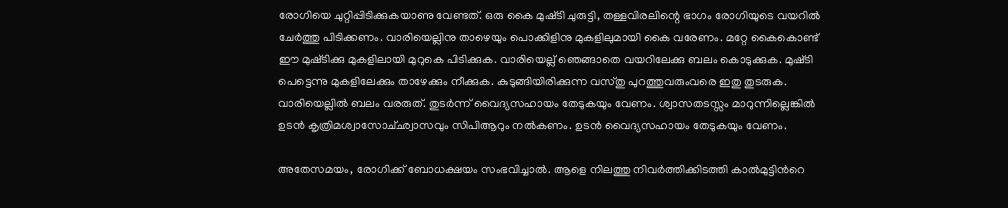രോഗിയെ ചുറ്റിപ്പിടിക്കുകയാണു വേണ്ടത്. ഒരു കൈ മുഷ്‌ടി ചുരുട്ടി, തള്ളവിരലിന്റെ ഭാഗം രോഗിയുടെ വയറിൽ ചേർത്തു പിടിക്കണം. വാരിയെല്ലിനു താഴെയും പൊക്കിളിനു മുകളിലുമായി കൈ വരേണം. മറ്റേ കൈകൊണ്ട് ഈ മുഷ്‌ടിക്കു മുകളിലായി മുറുകെ പിടിക്കുക. വാരിയെല്ല് ഞെങ്ങാതെ വയറിലേക്കു ബലം കൊടുക്കുക. മുഷ്‌ടി പെട്ടെന്നു മുകളിലേക്കും താഴേക്കും നീക്കുക. കുടുങ്ങിയിരിക്കുന്ന വസ്‌തു പുറത്തുവരുംവരെ ഇതു തുടരുക. വാരിയെല്ലിൽ ബലം വരരുത്. തുടര്‍ന്ന് വൈദ്യസഹായം തേടുകയും വേണം. ശ്വാസതടസ്സം മാറുന്നില്ലെങ്കിൽ ഉടൻ കൃത്രിമശ്വാസോച്‌ഛ്വാസവും സിപിആറും നല്‍കണം. ഉടൻ വൈദ്യസഹായം തേടുകയും വേണം.

അതേസമയം, രോഗിക്ക് ബോധക്ഷയം സംഭവിച്ചാല്‍. ആളെ നിലത്തു നിവർത്തിക്കിടത്തി കാൽമുട്ടിന്‍റെ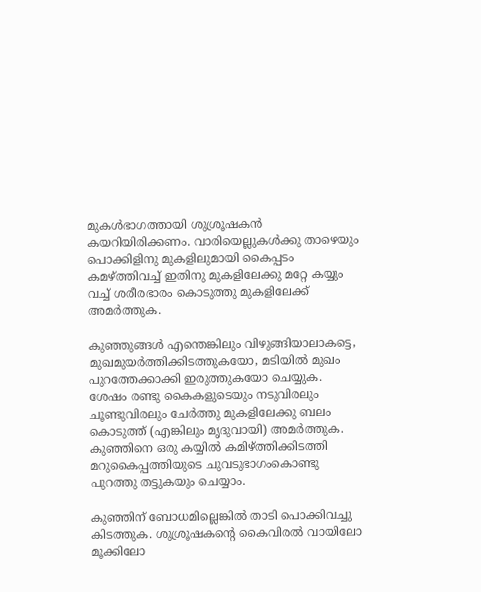മുകൾഭാഗത്തായി ശുശ്രൂഷകൻ കയറിയിരിക്കണം. വാരിയെല്ലുകൾക്കു താഴെയും പൊക്കിളിനു മുകളിലുമായി കൈപ്പടം കമഴ്‌ത്തിവച്ച് ഇതിനു മുകളിലേക്കു മറ്റേ കയ്യും വച്ച് ശരീരഭാരം കൊടുത്തു മുകളിലേക്ക് അമർത്തുക.

കുഞ്ഞുങ്ങള്‍ എന്തെങ്കിലും വിഴുങ്ങിയാലാകട്ടെ, മുഖമുയർത്തിക്കിടത്തുകയോ, മടിയിൽ മുഖം പുറത്തേക്കാക്കി ഇരുത്തുകയോ ചെയ്യുക. ശേഷം രണ്ടു കൈകളുടെയും നടുവിരലും ചൂണ്ടുവിരലും ചേർത്തു മുകളിലേക്കു ബലം കൊടുത്ത് (എങ്കിലും മൃദുവായി) അമർത്തുക. കുഞ്ഞിനെ ഒരു കയ്യിൽ കമിഴ്‌ത്തിക്കിടത്തി മറുകൈപ്പത്തിയുടെ ചുവടുഭാഗംകൊണ്ടു പുറത്തു തട്ടുകയും ചെയ്യാം.

കുഞ്ഞിന് ബോധമില്ലെങ്കിൽ താടി പൊക്കിവച്ചു കിടത്തുക. ശുശ്രൂഷകന്‍റെ കൈവിരൽ വായിലോ മൂക്കിലോ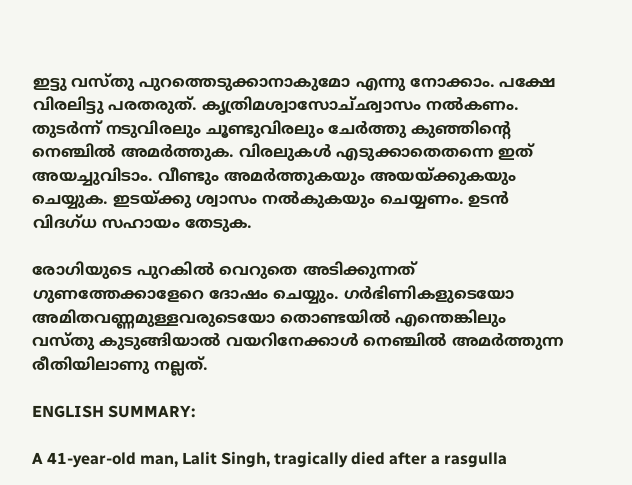ഇട്ടു വസ്‌തു പുറത്തെടുക്കാനാകുമോ എന്നു നോക്കാം. പക്ഷേ വിരലിട്ടു പരതരുത്. കൃത്രിമശ്വാസോച്‌ഛ്വാസം നൽകണം. തുടർന്ന് നടുവിരലും ചൂണ്ടുവിരലും ചേർത്തു കുഞ്ഞിന്‍റെ  നെഞ്ചിൽ അമർത്തുക. വിരലുകൾ എടുക്കാതെതന്നെ ഇത് അയച്ചുവിടാം. വീണ്ടും അമർത്തുകയും അയയ്‌ക്കുകയും ചെയ്യുക. ഇടയ്‌ക്കു ശ്വാസം നൽകുകയും ചെയ്യണം. ഉടൻ വിദഗ്‌ധ സഹായം തേടുക.

രോഗിയുടെ പുറകിൽ വെറുതെ അടിക്കുന്നത് ഗുണത്തേക്കാളേറെ ദോഷം ചെയ്യും. ഗർഭിണികളുടെയോ അമിതവണ്ണമുള്ളവരുടെയോ തൊണ്ടയിൽ എന്തെങ്കിലും വസ്‌തു കുടുങ്ങിയാൽ വയറിനേക്കാൾ നെഞ്ചിൽ അമർത്തുന്ന രീതിയിലാണു നല്ലത്.

ENGLISH SUMMARY:

A 41-year-old man, Lalit Singh, tragically died after a rasgulla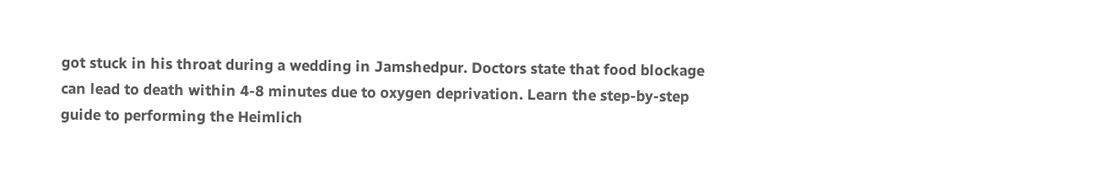got stuck in his throat during a wedding in Jamshedpur. Doctors state that food blockage can lead to death within 4-8 minutes due to oxygen deprivation. Learn the step-by-step guide to performing the Heimlich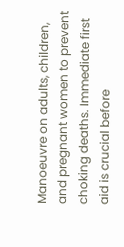Manoeuvre on adults, children, and pregnant women to prevent choking deaths. Immediate first aid is crucial before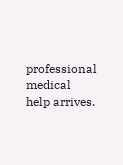professional medical help arrives.